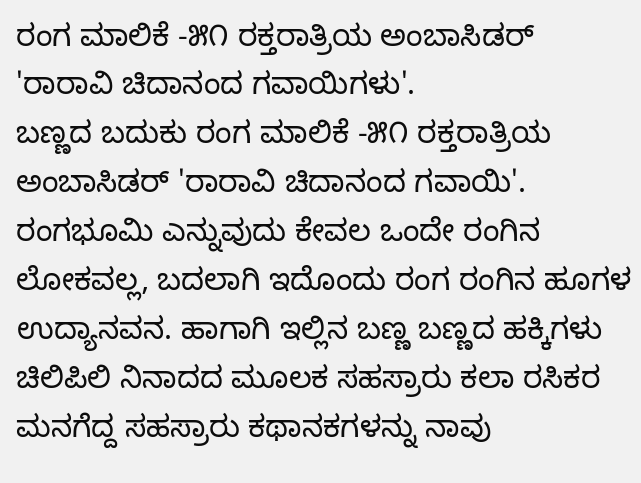ರಂಗ ಮಾಲಿಕೆ -೫೧ ರಕ್ತರಾತ್ರಿಯ ಅಂಬಾಸಿಡರ್ 'ರಾರಾವಿ ಚಿದಾನಂದ ಗವಾಯಿಗಳು'.
ಬಣ್ಣದ ಬದುಕು ರಂಗ ಮಾಲಿಕೆ -೫೧ ರಕ್ತರಾತ್ರಿಯ ಅಂಬಾಸಿಡರ್ 'ರಾರಾವಿ ಚಿದಾನಂದ ಗವಾಯಿ'. ರಂಗಭೂಮಿ ಎನ್ನುವುದು ಕೇವಲ ಒಂದೇ ರಂಗಿನ ಲೋಕವಲ್ಲ, ಬದಲಾಗಿ ಇದೊಂದು ರಂಗ ರಂಗಿನ ಹೂಗಳ ಉದ್ಯಾನವನ. ಹಾಗಾಗಿ ಇಲ್ಲಿನ ಬಣ್ಣ ಬಣ್ಣದ ಹಕ್ಕಿಗಳು ಚಿಲಿಪಿಲಿ ನಿನಾದದ ಮೂಲಕ ಸಹಸ್ರಾರು ಕಲಾ ರಸಿಕರ ಮನಗೆದ್ದ ಸಹಸ್ರಾರು ಕಥಾನಕಗಳನ್ನು ನಾವು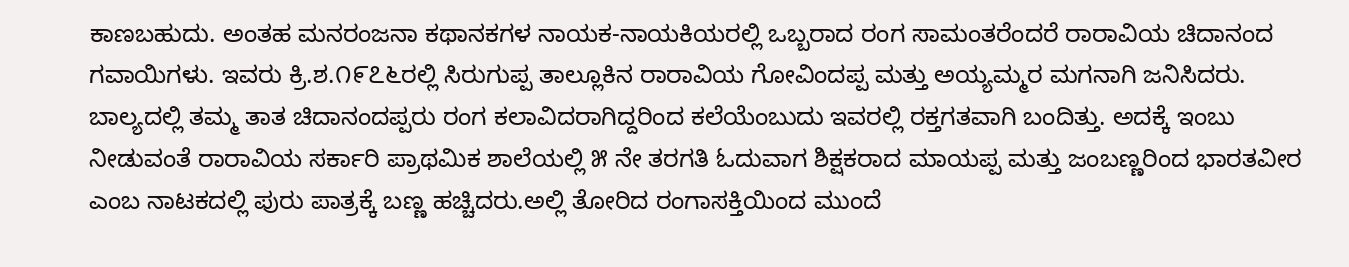ಕಾಣಬಹುದು. ಅಂತಹ ಮನರಂಜನಾ ಕಥಾನಕಗಳ ನಾಯಕ-ನಾಯಕಿಯರಲ್ಲಿ ಒಬ್ಬರಾದ ರಂಗ ಸಾಮಂತರೆಂದರೆ ರಾರಾವಿಯ ಚಿದಾನಂದ ಗವಾಯಿಗಳು. ಇವರು ಕ್ರಿ.ಶ.೧೯೭೬ರಲ್ಲಿ ಸಿರುಗುಪ್ಪ ತಾಲ್ಲೂಕಿನ ರಾರಾವಿಯ ಗೋವಿಂದಪ್ಪ ಮತ್ತು ಅಯ್ಯಮ್ಮರ ಮಗನಾಗಿ ಜನಿಸಿದರು. ಬಾಲ್ಯದಲ್ಲಿ ತಮ್ಮ ತಾತ ಚಿದಾನಂದಪ್ಪರು ರಂಗ ಕಲಾವಿದರಾಗಿದ್ದರಿಂದ ಕಲೆಯೆಂಬುದು ಇವರಲ್ಲಿ ರಕ್ತಗತವಾಗಿ ಬಂದಿತ್ತು. ಅದಕ್ಕೆ ಇಂಬು ನೀಡುವಂತೆ ರಾರಾವಿಯ ಸರ್ಕಾರಿ ಪ್ರಾಥಮಿಕ ಶಾಲೆಯಲ್ಲಿ ೫ ನೇ ತರಗತಿ ಓದುವಾಗ ಶಿಕ್ಷಕರಾದ ಮಾಯಪ್ಪ ಮತ್ತು ಜಂಬಣ್ಣರಿಂದ ಭಾರತವೀರ ಎಂಬ ನಾಟಕದಲ್ಲಿ ಪುರು ಪಾತ್ರಕ್ಕೆ ಬಣ್ಣ ಹಚ್ಚಿದರು.ಅಲ್ಲಿ ತೋರಿದ ರಂಗಾಸಕ್ತಿಯಿಂದ ಮುಂದೆ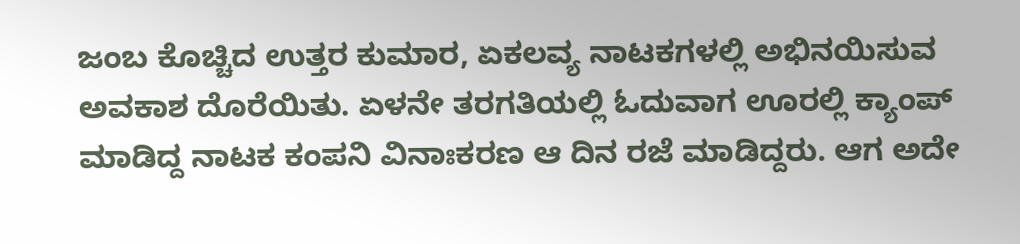ಜಂಬ ಕೊಚ್ಚಿದ ಉತ್ತರ ಕುಮಾರ, ಏಕಲವ್ಯ ನಾಟಕಗಳಲ್ಲಿ ಅಭಿನಯಿಸುವ ಅವಕಾಶ ದೊರೆಯಿತು. ಏಳನೇ ತರಗತಿಯಲ್ಲಿ ಓದುವಾಗ ಊರಲ್ಲಿ ಕ್ಯಾಂಪ್ ಮಾಡಿದ್ದ ನಾಟಕ ಕಂಪನಿ ವಿನಾಃಕರಣ ಆ ದಿನ ರಜೆ ಮಾಡಿದ್ದರು. ಆಗ ಅದೇ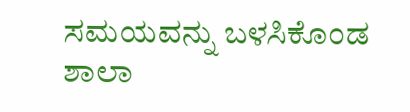ಸಮಯವನ್ನು ಬಳಸಿಕೊಂಡ ಶಾಲಾ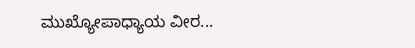ಮುಖ್ಯೋಪಾಧ್ಯಾಯ ವೀರ...